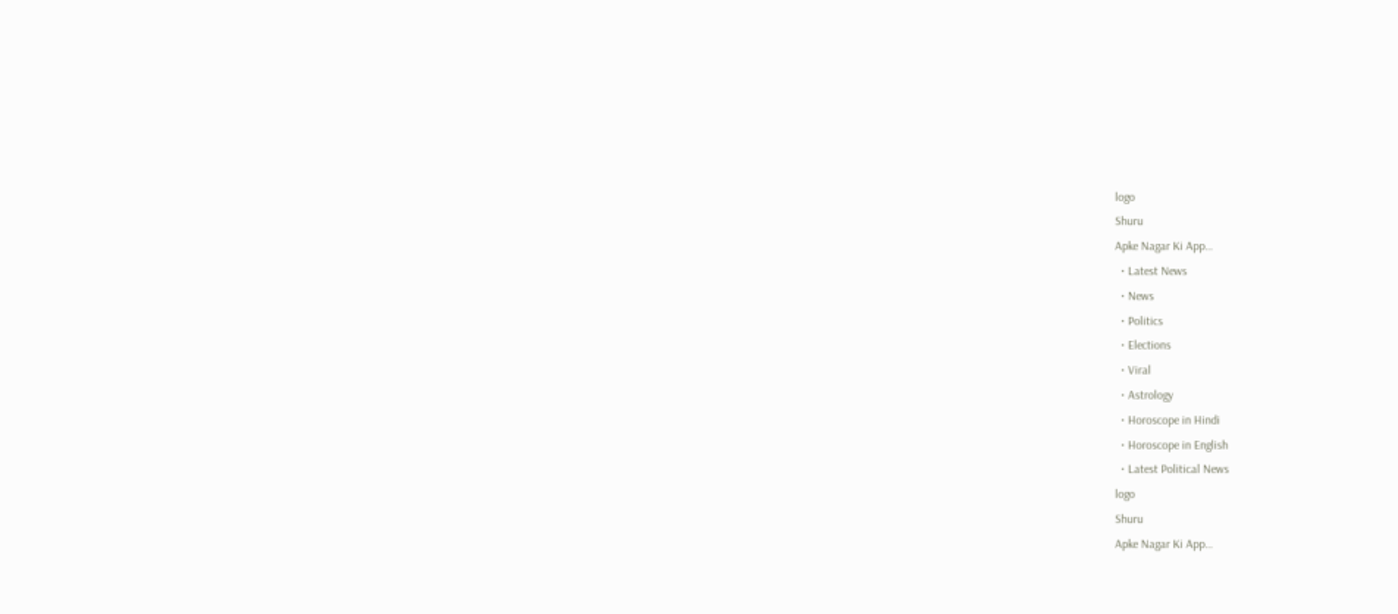logo
Shuru
Apke Nagar Ki App…
  • Latest News
  • News
  • Politics
  • Elections
  • Viral
  • Astrology
  • Horoscope in Hindi
  • Horoscope in English
  • Latest Political News
logo
Shuru
Apke Nagar Ki App…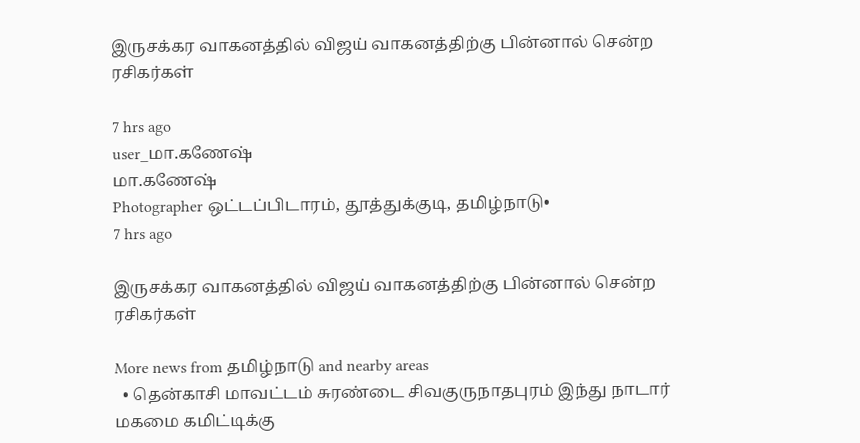இருசக்கர வாகனத்தில் விஜய் வாகனத்திற்கு பின்னால் சென்ற ரசிகர்கள்

7 hrs ago
user_மா.கணேஷ்
மா.கணேஷ்
Photographer ஒட்டப்பிடாரம், தூத்துக்குடி, தமிழ்நாடு•
7 hrs ago

இருசக்கர வாகனத்தில் விஜய் வாகனத்திற்கு பின்னால் சென்ற ரசிகர்கள்

More news from தமிழ்நாடு and nearby areas
  • தென்காசி மாவட்டம் சுரண்டை சிவகுருநாதபுரம் இந்து நாடார் மகமை கமிட்டிக்கு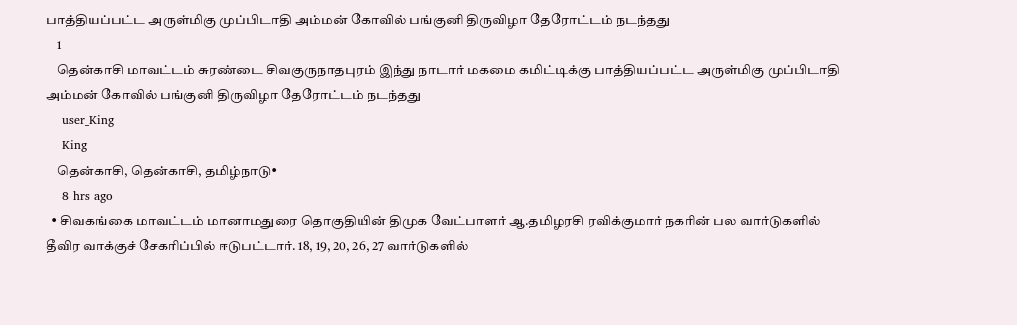பாத்தியப்பட்ட அருள்மிகு முப்பிடாதி அம்மன் கோவில் பங்குனி திருவிழா தேரோட்டம் நடந்தது
    1
    தென்காசி மாவட்டம் சுரண்டை சிவகுருநாதபுரம் இந்து நாடார் மகமை கமிட்டிக்கு பாத்தியப்பட்ட அருள்மிகு முப்பிடாதி அம்மன் கோவில் பங்குனி திருவிழா தேரோட்டம் நடந்தது
    user_King
    King
    தென்காசி, தென்காசி, தமிழ்நாடு•
    8 hrs ago
  • சிவகங்கை மாவட்டம் மானாமதுரை தொகுதியின் திமுக வேட்பாளர் ஆ.தமிழரசி ரவிக்குமார் நகரின் பல வார்டுகளில் தீவிர வாக்குச் சேகரிப்பில் ஈடுபட்டார். 18, 19, 20, 26, 27 வார்டுகளில்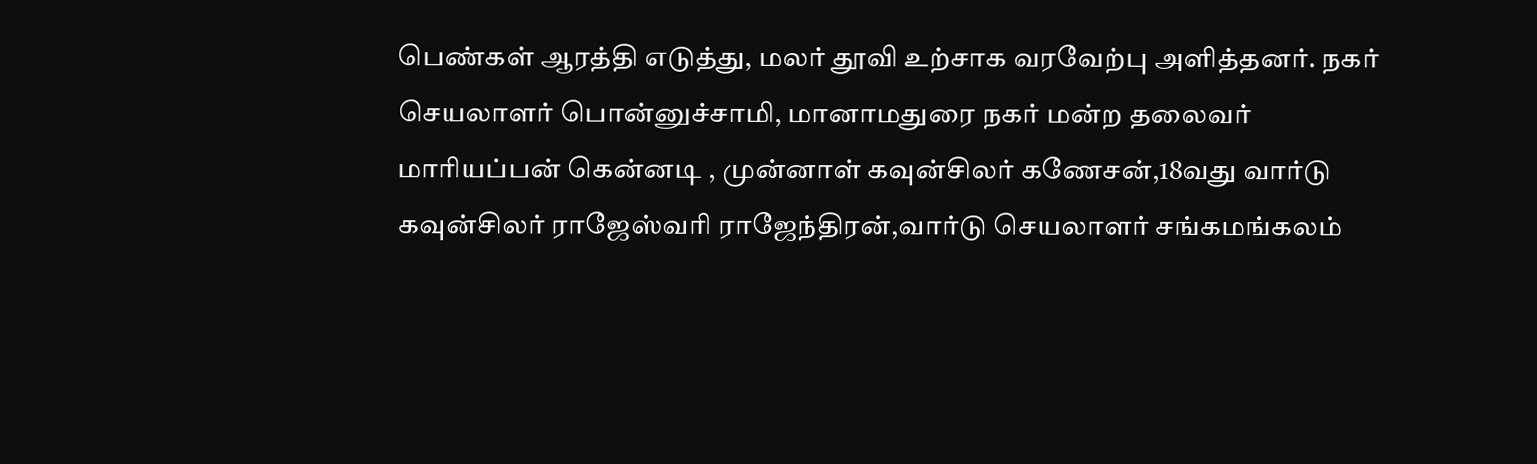பெண்கள் ஆரத்தி எடுத்து, மலர் தூவி உற்சாக வரவேற்பு அளித்தனர். நகர் செயலாளர் பொன்னுச்சாமி, மானாமதுரை நகர் மன்ற தலைவர் மாரியப்பன் கென்னடி , முன்னாள் கவுன்சிலர் கணேசன்,18வது வார்டு கவுன்சிலர் ராஜேஸ்வரி ராஜேந்திரன்,வார்டு செயலாளர் சங்கமங்கலம்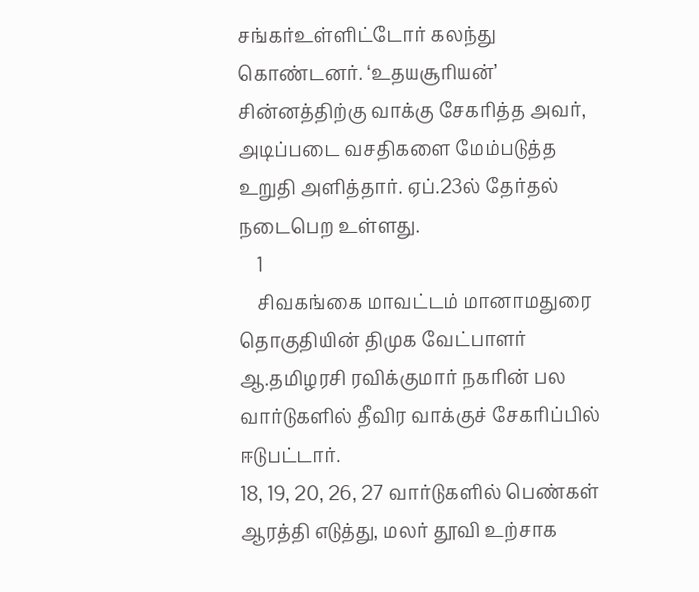சங்கர்உள்ளிட்டோர் கலந்து கொண்டனர். ‘உதயசூரியன்’ சின்னத்திற்கு வாக்கு சேகரித்த அவர், அடிப்படை வசதிகளை மேம்படுத்த உறுதி அளித்தார். ஏப்.23ல் தேர்தல் நடைபெற உள்ளது.
    1
    சிவகங்கை மாவட்டம் மானாமதுரை தொகுதியின் திமுக வேட்பாளர் ஆ.தமிழரசி ரவிக்குமார் நகரின் பல வார்டுகளில் தீவிர வாக்குச் சேகரிப்பில் ஈடுபட்டார்.
18, 19, 20, 26, 27 வார்டுகளில் பெண்கள் ஆரத்தி எடுத்து, மலர் தூவி உற்சாக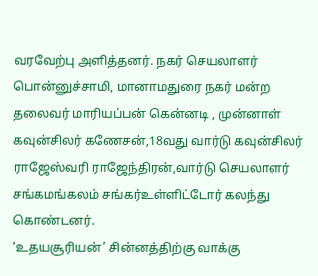வரவேற்பு அளித்தனர். நகர் செயலாளர் பொன்னுச்சாமி, மானாமதுரை நகர் மன்ற தலைவர் மாரியப்பன் கென்னடி , முன்னாள் கவுன்சிலர் கணேசன்,18வது வார்டு கவுன்சிலர் ராஜேஸ்வரி ராஜேந்திரன்,வார்டு செயலாளர் சங்கமங்கலம் சங்கர்உள்ளிட்டோர் கலந்து கொண்டனர்.
‘உதயசூரியன்’ சின்னத்திற்கு வாக்கு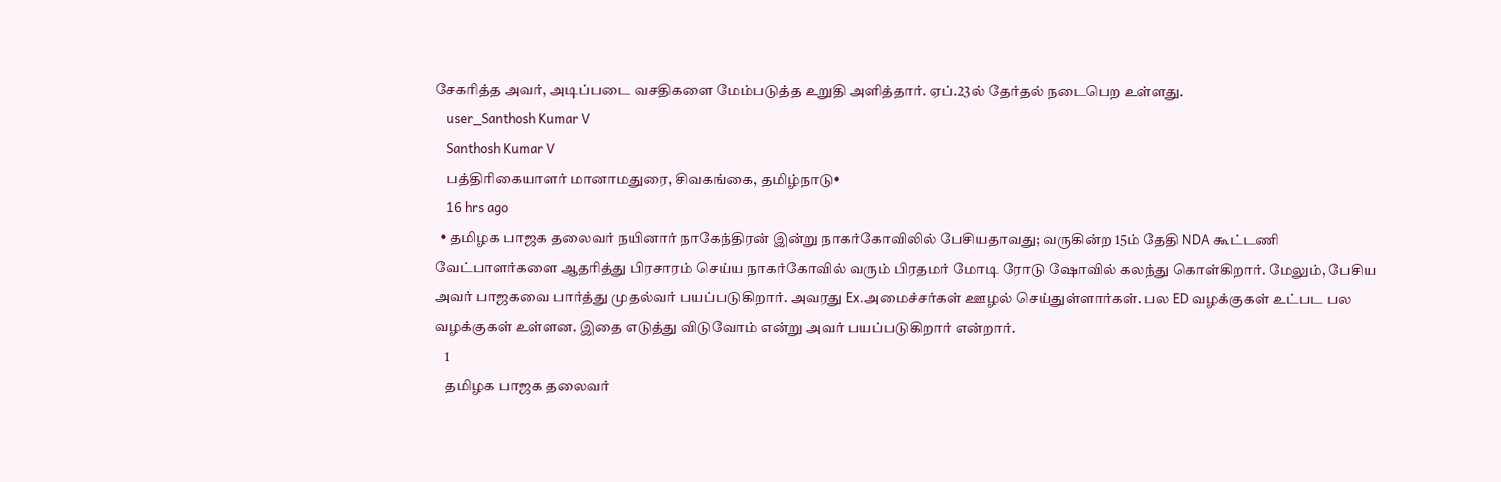சேகரித்த அவர், அடிப்படை வசதிகளை மேம்படுத்த உறுதி அளித்தார். ஏப்.23ல் தேர்தல் நடைபெற உள்ளது.
    user_Santhosh Kumar V
    Santhosh Kumar V
    பத்திரிகையாளர் மானாமதுரை, சிவகங்கை, தமிழ்நாடு•
    16 hrs ago
  • தமிழக பாஜக தலைவர் நயினார் நாகேந்திரன் இன்று நாகர்கோவிலில் பேசியதாவது; வருகின்ற 15ம் தேதி NDA கூட்டணி வேட்பாளர்களை ஆதரித்து பிரசாரம் செய்ய நாகர்கோவில் வரும் பிரதமர் மோடி ரோடு ஷோவில் கலந்து கொள்கிறார். மேலும், பேசிய அவர் பாஜகவை பார்த்து முதல்வர் பயப்படுகிறார். அவரது Ex.அமைச்சர்கள் ஊழல் செய்துள்ளார்கள். பல ED வழக்குகள் உட்பட பல வழக்குகள் உள்ளன. இதை எடுத்து விடுவோம் என்று அவர் பயப்படுகிறார் என்றார்.
    1
    தமிழக பாஜக தலைவர்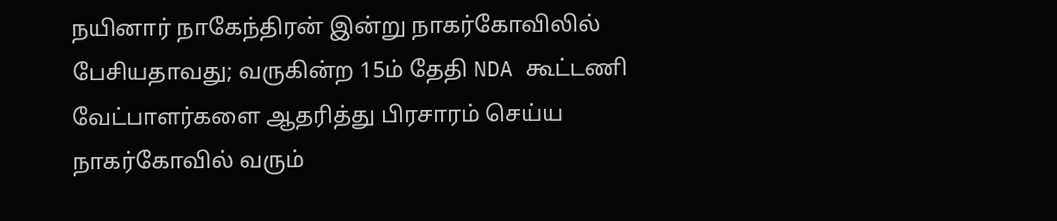நயினார் நாகேந்திரன் இன்று நாகர்கோவிலில் பேசியதாவது; வருகின்ற 15ம் தேதி NDA கூட்டணி வேட்பாளர்களை ஆதரித்து பிரசாரம் செய்ய நாகர்கோவில் வரும்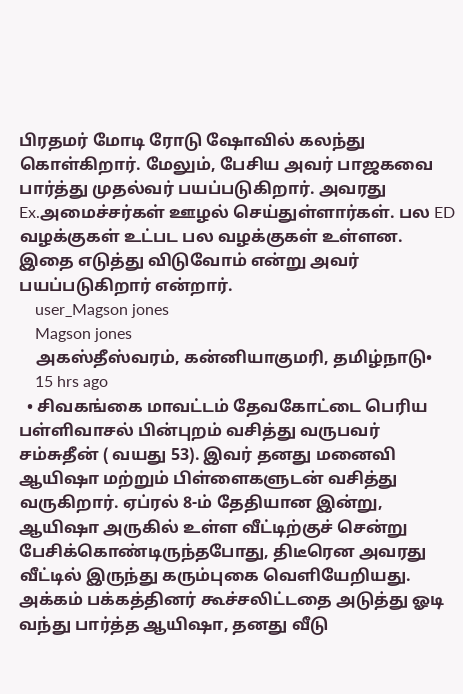பிரதமர் மோடி ரோடு ஷோவில் கலந்து கொள்கிறார். மேலும், பேசிய அவர் பாஜகவை பார்த்து முதல்வர் பயப்படுகிறார். அவரது Ex.அமைச்சர்கள் ஊழல் செய்துள்ளார்கள். பல ED வழக்குகள் உட்பட பல வழக்குகள் உள்ளன. இதை எடுத்து விடுவோம் என்று அவர் பயப்படுகிறார் என்றார்.
    user_Magson jones
    Magson jones
    அகஸ்தீஸ்வரம், கன்னியாகுமரி, தமிழ்நாடு•
    15 hrs ago
  • சிவகங்கை மாவட்டம் தேவகோட்டை பெரிய பள்ளிவாசல் பின்புறம் வசித்து வருபவர் சம்சுதீன் ( வயது 53). இவர் தனது மனைவி ஆயிஷா மற்றும் பிள்ளைகளுடன் வசித்து வருகிறார். ஏப்ரல் 8-ம் தேதியான இன்று, ஆயிஷா அருகில் உள்ள வீட்டிற்குச் சென்று பேசிக்கொண்டிருந்தபோது, திடீரென அவரது வீட்டில் இருந்து கரும்புகை வெளியேறியது. அக்கம் பக்கத்தினர் கூச்சலிட்டதை அடுத்து ஓடி வந்து பார்த்த ஆயிஷா, தனது வீடு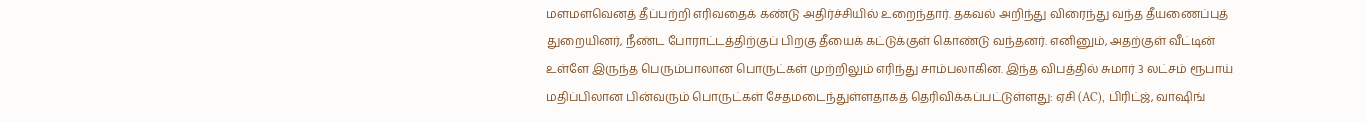மளமளவெனத் தீப்பற்றி எரிவதைக் கண்டு அதிர்ச்சியில் உறைந்தார். தகவல் அறிந்து விரைந்து வந்த தீயணைப்புத் துறையினர், நீண்ட போராட்டத்திற்குப் பிறகு தீயைக் கட்டுக்குள் கொண்டு வந்தனர். எனினும், அதற்குள் வீட்டின் உள்ளே இருந்த பெரும்பாலான பொருட்கள் முற்றிலும் எரிந்து சாம்பலாகின. இந்த விபத்தில் சுமார் 3 லட்சம் ரூபாய் மதிப்பிலான பின்வரும் பொருட்கள் சேதமடைந்துள்ளதாகத் தெரிவிக்கப்பட்டுள்ளது: ஏசி (AC), பிரிட்ஜ், வாஷிங்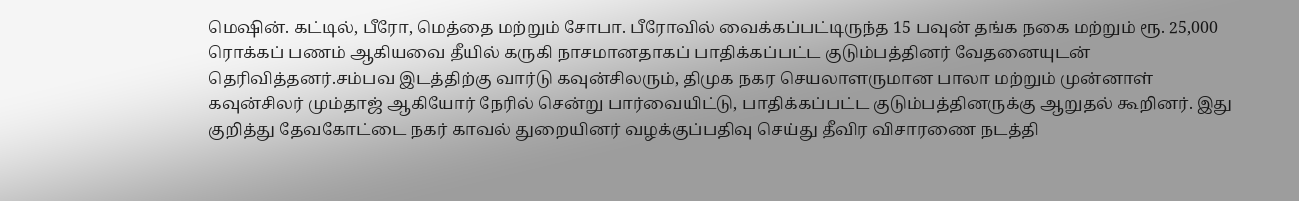மெஷின். கட்டில், பீரோ, மெத்தை மற்றும் சோபா. பீரோவில் வைக்கப்பட்டிருந்த 15 பவுன் தங்க நகை மற்றும் ரூ. 25,000 ரொக்கப் பணம் ஆகியவை தீயில் கருகி நாசமானதாகப் பாதிக்கப்பட்ட குடும்பத்தினர் வேதனையுடன் தெரிவித்தனர்.சம்பவ இடத்திற்கு வார்டு கவுன்சிலரும், திமுக நகர செயலாளருமான பாலா மற்றும் முன்னாள் கவுன்சிலர் மும்தாஜ் ஆகியோர் நேரில் சென்று பார்வையிட்டு, பாதிக்கப்பட்ட குடும்பத்தினருக்கு ஆறுதல் கூறினர். இது குறித்து தேவகோட்டை நகர் காவல் துறையினர் வழக்குப்பதிவு செய்து தீவிர விசாரணை நடத்தி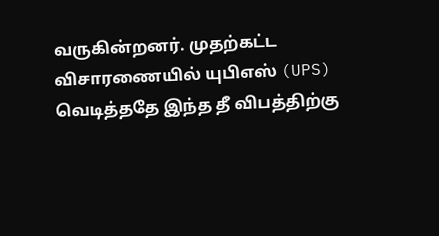வருகின்றனர். முதற்கட்ட விசாரணையில் யுபிஎஸ் (UPS) வெடித்ததே இந்த தீ விபத்திற்கு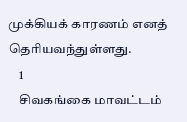முக்கியக் காரணம் எனத் தெரியவந்துள்ளது.
    1
    சிவகங்கை மாவட்டம்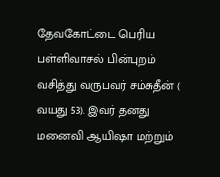தேவகோட்டை பெரிய பள்ளிவாசல் பின்புறம் வசித்து வருபவர் சம்சுதீன் ( வயது 53). இவர் தனது மனைவி ஆயிஷா மற்றும்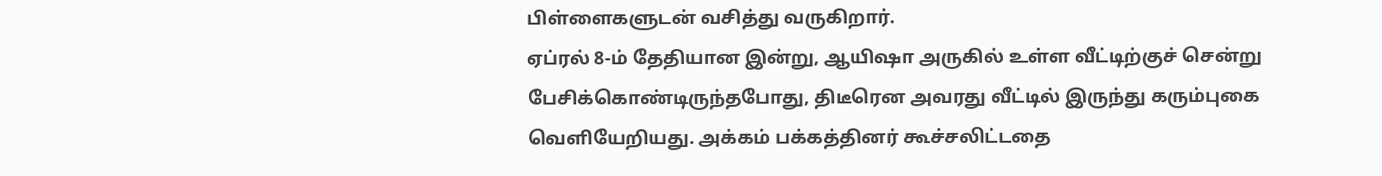பிள்ளைகளுடன் வசித்து வருகிறார்.
ஏப்ரல் 8-ம் தேதியான இன்று, ஆயிஷா அருகில் உள்ள வீட்டிற்குச் சென்று பேசிக்கொண்டிருந்தபோது, திடீரென அவரது வீட்டில் இருந்து கரும்புகை வெளியேறியது. அக்கம் பக்கத்தினர் கூச்சலிட்டதை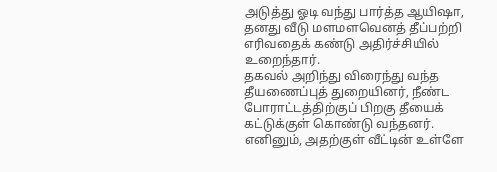அடுத்து ஓடி வந்து பார்த்த ஆயிஷா, தனது வீடு மளமளவெனத் தீப்பற்றி எரிவதைக் கண்டு அதிர்ச்சியில் உறைந்தார்.
தகவல் அறிந்து விரைந்து வந்த தீயணைப்புத் துறையினர், நீண்ட போராட்டத்திற்குப் பிறகு தீயைக் கட்டுக்குள் கொண்டு வந்தனர். எனினும், அதற்குள் வீட்டின் உள்ளே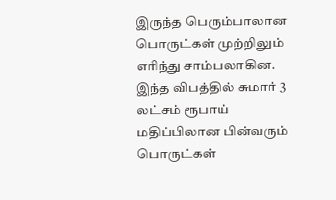இருந்த பெரும்பாலான பொருட்கள் முற்றிலும் எரிந்து சாம்பலாகின.
இந்த விபத்தில் சுமார் 3 லட்சம் ரூபாய் மதிப்பிலான பின்வரும் பொருட்கள்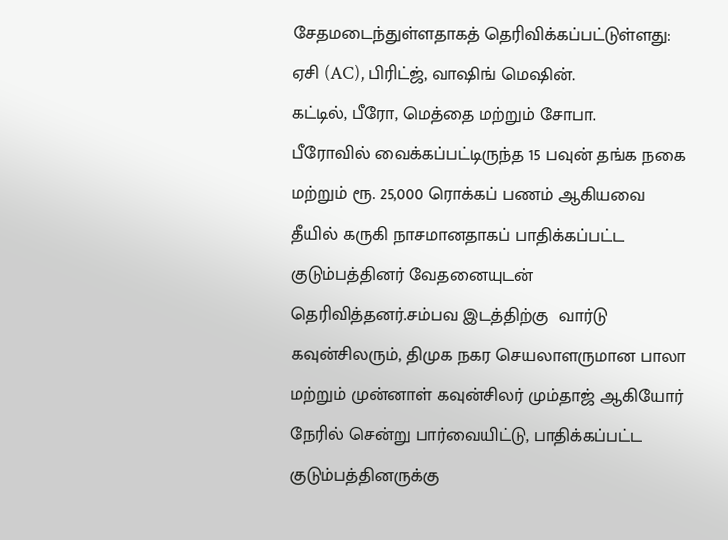சேதமடைந்துள்ளதாகத் தெரிவிக்கப்பட்டுள்ளது:
ஏசி (AC), பிரிட்ஜ், வாஷிங் மெஷின்.
கட்டில், பீரோ, மெத்தை மற்றும் சோபா.
பீரோவில் வைக்கப்பட்டிருந்த 15 பவுன் தங்க நகை மற்றும் ரூ. 25,000 ரொக்கப் பணம் ஆகியவை தீயில் கருகி நாசமானதாகப் பாதிக்கப்பட்ட குடும்பத்தினர் வேதனையுடன் தெரிவித்தனர்.சம்பவ இடத்திற்கு  வார்டு கவுன்சிலரும், திமுக நகர செயலாளருமான பாலா மற்றும் முன்னாள் கவுன்சிலர் மும்தாஜ் ஆகியோர் நேரில் சென்று பார்வையிட்டு, பாதிக்கப்பட்ட குடும்பத்தினருக்கு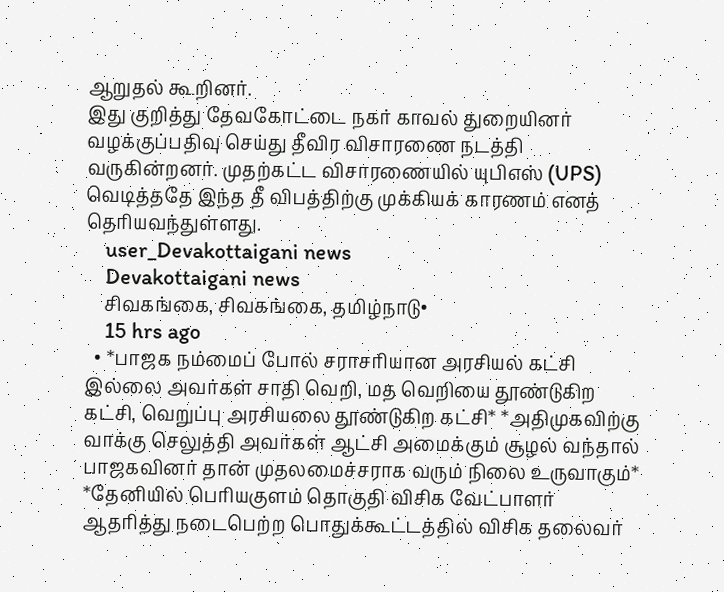ஆறுதல் கூறினர்.
இது குறித்து தேவகோட்டை நகர் காவல் துறையினர் வழக்குப்பதிவு செய்து தீவிர விசாரணை நடத்தி வருகின்றனர். முதற்கட்ட விசாரணையில் யுபிஎஸ் (UPS) வெடித்ததே இந்த தீ விபத்திற்கு முக்கியக் காரணம் எனத் தெரியவந்துள்ளது.
    user_Devakottaigani news
    Devakottaigani news
    சிவகங்கை, சிவகங்கை, தமிழ்நாடு•
    15 hrs ago
  • *பாஜக நம்மைப் போல் சராசரியான அரசியல் கட்சி இல்லை அவர்கள் சாதி வெறி, மத வெறியை தூண்டுகிற கட்சி, வெறுப்பு அரசியலை தூண்டுகிற கட்சி* *அதிமுகவிற்கு வாக்கு செலுத்தி அவர்கள் ஆட்சி அமைக்கும் சூழல் வந்தால் பாஜகவினர் தான் முதலமைச்சராக வரும் நிலை உருவாகும்* *தேனியில் பெரியகுளம் தொகுதி விசிக வேட்பாளர் ஆதரித்து நடைபெற்ற பொதுக்கூட்டத்தில் விசிக தலைவர்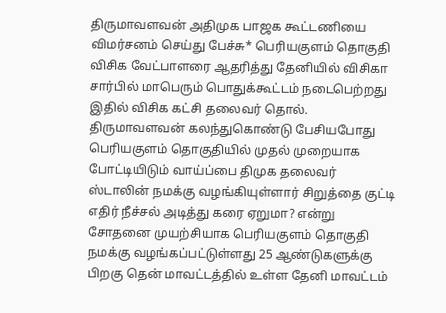திருமாவளவன் அதிமுக பாஜக கூட்டணியை விமர்சனம் செய்து பேச்சு* பெரியகுளம் தொகுதி விசிக வேட்பாளரை ஆதரித்து தேனியில் விசிகா சார்பில் மாபெரும் பொதுக்கூட்டம் நடைபெற்றது இதில் விசிக கட்சி தலைவர் தொல். திருமாவளவன் கலந்துகொண்டு பேசியபோது பெரியகுளம் தொகுதியில் முதல் முறையாக போட்டியிடும் வாய்ப்பை திமுக தலைவர் ஸ்டாலின் நமக்கு வழங்கியுள்ளார் சிறுத்தை குட்டி எதிர் நீச்சல் அடித்து கரை ஏறுமா? என்று சோதனை முயற்சியாக பெரியகுளம் தொகுதி நமக்கு வழங்கப்பட்டுள்ளது 25 ஆண்டுகளுக்கு பிறகு தென் மாவட்டத்தில் உள்ள தேனி மாவட்டம்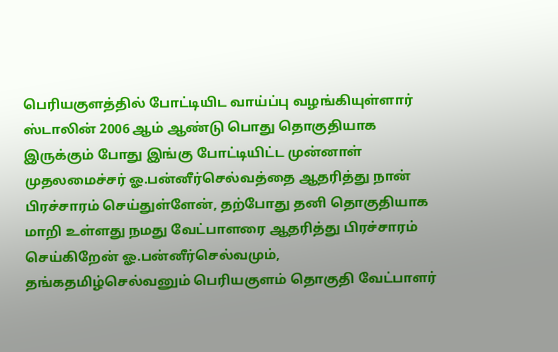பெரியகுளத்தில் போட்டியிட வாய்ப்பு வழங்கியுள்ளார் ஸ்டாலின் 2006 ஆம் ஆண்டு பொது தொகுதியாக இருக்கும் போது இங்கு போட்டியிட்ட முன்னாள் முதலமைச்சர் ஓ.பன்னீர்செல்வத்தை ஆதரித்து நான் பிரச்சாரம் செய்துள்ளேன், தற்போது தனி தொகுதியாக மாறி உள்ளது நமது வேட்பாளரை ஆதரித்து பிரச்சாரம் செய்கிறேன் ஓ.பன்னீர்செல்வமும், தங்கதமிழ்செல்வனும் பெரியகுளம் தொகுதி வேட்பாளர்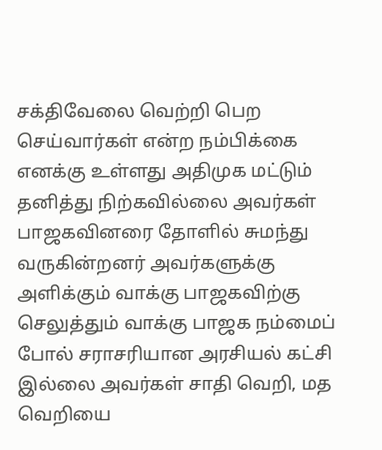சக்திவேலை வெற்றி பெற செய்வார்கள் என்ற நம்பிக்கை எனக்கு உள்ளது அதிமுக மட்டும் தனித்து நிற்கவில்லை அவர்கள் பாஜகவினரை தோளில் சுமந்து வருகின்றனர் அவர்களுக்கு அளிக்கும் வாக்கு பாஜகவிற்கு செலுத்தும் வாக்கு பாஜக நம்மைப் போல் சராசரியான அரசியல் கட்சி இல்லை அவர்கள் சாதி வெறி, மத வெறியை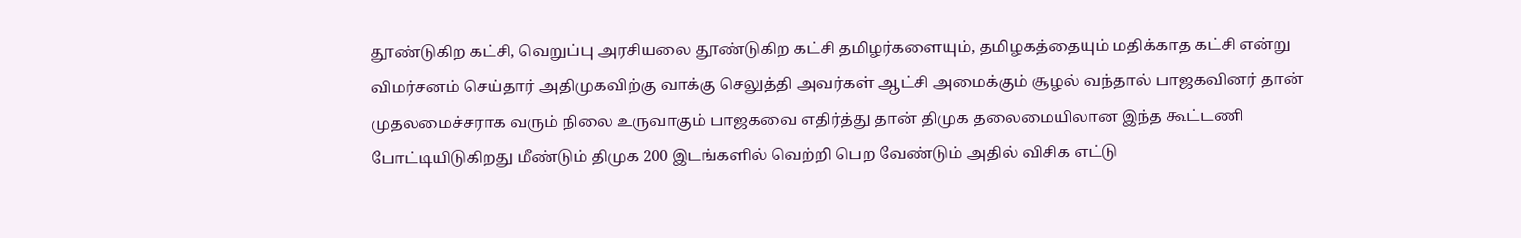தூண்டுகிற கட்சி, வெறுப்பு அரசியலை தூண்டுகிற கட்சி தமிழர்களையும், தமிழகத்தையும் மதிக்காத கட்சி என்று விமர்சனம் செய்தார் அதிமுகவிற்கு வாக்கு செலுத்தி அவர்கள் ஆட்சி அமைக்கும் சூழல் வந்தால் பாஜகவினர் தான் முதலமைச்சராக வரும் நிலை உருவாகும் பாஜகவை எதிர்த்து தான் திமுக தலைமையிலான இந்த கூட்டணி போட்டியிடுகிறது மீண்டும் திமுக 200 இடங்களில் வெற்றி பெற வேண்டும் அதில் விசிக எட்டு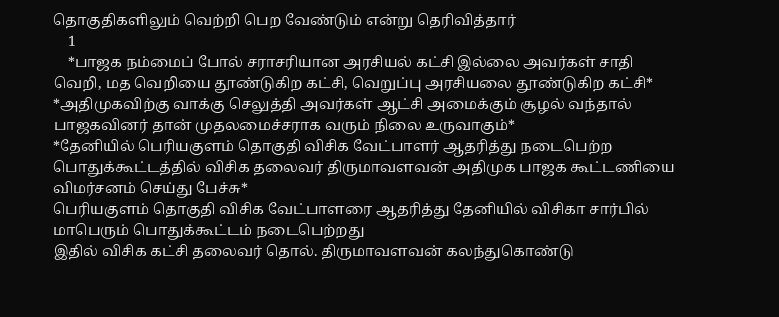தொகுதிகளிலும் வெற்றி பெற வேண்டும் என்று தெரிவித்தார்
    1
    *பாஜக நம்மைப் போல் சராசரியான அரசியல் கட்சி இல்லை அவர்கள் சாதி வெறி, மத வெறியை தூண்டுகிற கட்சி, வெறுப்பு அரசியலை தூண்டுகிற கட்சி*
*அதிமுகவிற்கு வாக்கு செலுத்தி அவர்கள் ஆட்சி அமைக்கும் சூழல் வந்தால் பாஜகவினர் தான் முதலமைச்சராக வரும் நிலை உருவாகும்*
*தேனியில் பெரியகுளம் தொகுதி விசிக வேட்பாளர் ஆதரித்து நடைபெற்ற பொதுக்கூட்டத்தில் விசிக தலைவர் திருமாவளவன் அதிமுக பாஜக கூட்டணியை விமர்சனம் செய்து பேச்சு*
பெரியகுளம் தொகுதி விசிக வேட்பாளரை ஆதரித்து தேனியில் விசிகா சார்பில் மாபெரும் பொதுக்கூட்டம் நடைபெற்றது
இதில் விசிக கட்சி தலைவர் தொல். திருமாவளவன் கலந்துகொண்டு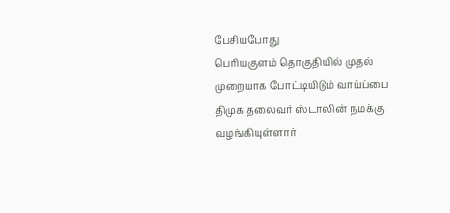பேசியபோது
பெரியகுளம் தொகுதியில் முதல் முறையாக போட்டியிடும் வாய்ப்பை திமுக தலைவர் ஸ்டாலின் நமக்கு வழங்கியுள்ளார்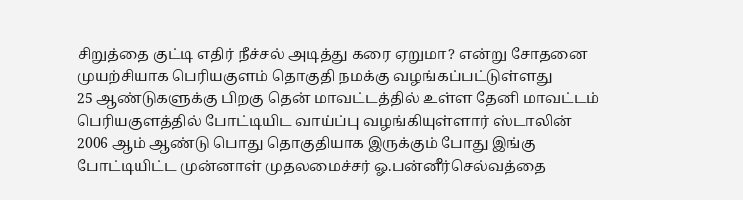சிறுத்தை குட்டி எதிர் நீச்சல் அடித்து கரை ஏறுமா? என்று சோதனை முயற்சியாக பெரியகுளம் தொகுதி நமக்கு வழங்கப்பட்டுள்ளது
25 ஆண்டுகளுக்கு பிறகு தென் மாவட்டத்தில் உள்ள தேனி மாவட்டம் பெரியகுளத்தில் போட்டியிட வாய்ப்பு வழங்கியுள்ளார் ஸ்டாலின்
2006 ஆம் ஆண்டு பொது தொகுதியாக இருக்கும் போது இங்கு போட்டியிட்ட முன்னாள் முதலமைச்சர் ஓ.பன்னீர்செல்வத்தை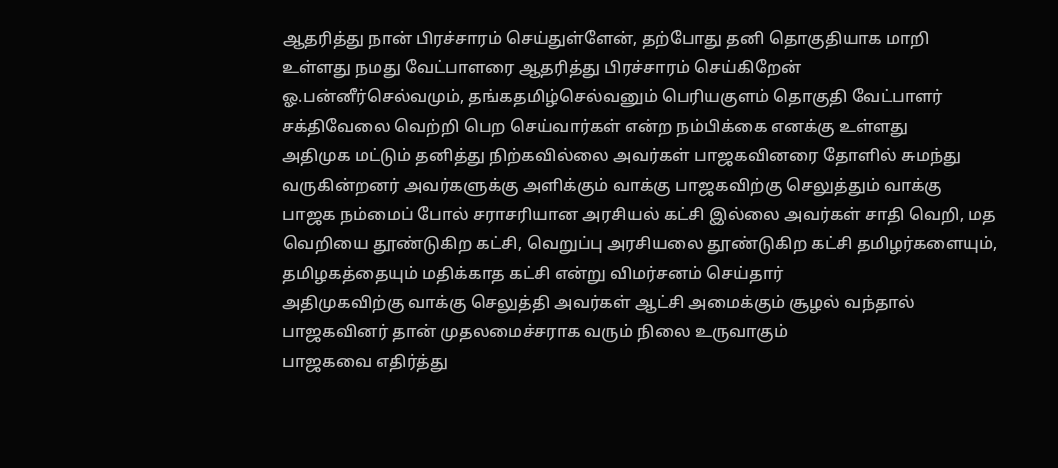ஆதரித்து நான் பிரச்சாரம் செய்துள்ளேன், தற்போது தனி தொகுதியாக மாறி உள்ளது நமது வேட்பாளரை ஆதரித்து பிரச்சாரம் செய்கிறேன்
ஓ.பன்னீர்செல்வமும், தங்கதமிழ்செல்வனும் பெரியகுளம் தொகுதி வேட்பாளர் சக்திவேலை வெற்றி பெற செய்வார்கள் என்ற நம்பிக்கை எனக்கு உள்ளது
அதிமுக மட்டும் தனித்து நிற்கவில்லை அவர்கள் பாஜகவினரை தோளில் சுமந்து வருகின்றனர் அவர்களுக்கு அளிக்கும் வாக்கு பாஜகவிற்கு செலுத்தும் வாக்கு
பாஜக நம்மைப் போல் சராசரியான அரசியல் கட்சி இல்லை அவர்கள் சாதி வெறி, மத வெறியை தூண்டுகிற கட்சி, வெறுப்பு அரசியலை தூண்டுகிற கட்சி தமிழர்களையும், தமிழகத்தையும் மதிக்காத கட்சி என்று விமர்சனம் செய்தார்
அதிமுகவிற்கு வாக்கு செலுத்தி அவர்கள் ஆட்சி அமைக்கும் சூழல் வந்தால் பாஜகவினர் தான் முதலமைச்சராக வரும் நிலை உருவாகும்
பாஜகவை எதிர்த்து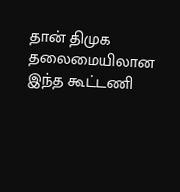தான் திமுக தலைமையிலான இந்த கூட்டணி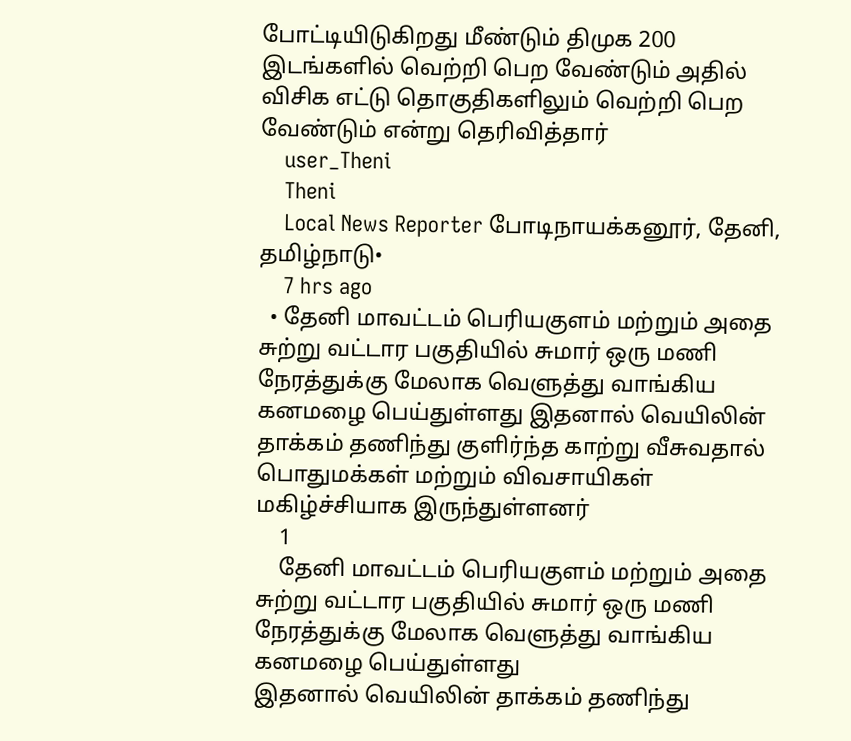போட்டியிடுகிறது மீண்டும் திமுக 200 இடங்களில் வெற்றி பெற வேண்டும் அதில் விசிக எட்டு தொகுதிகளிலும் வெற்றி பெற வேண்டும் என்று தெரிவித்தார்
    user_Theni
    Theni
    Local News Reporter போடிநாயக்கனூர், தேனி, தமிழ்நாடு•
    7 hrs ago
  • தேனி மாவட்டம் பெரியகுளம் மற்றும் அதை சுற்று வட்டார பகுதியில் சுமார் ஒரு மணி நேரத்துக்கு மேலாக வெளுத்து வாங்கிய கனமழை பெய்துள்ளது இதனால் வெயிலின் தாக்கம் தணிந்து குளிர்ந்த காற்று வீசுவதால் பொதுமக்கள் மற்றும் விவசாயிகள் மகிழ்ச்சியாக இருந்துள்ளனர்
    1
    தேனி மாவட்டம் பெரியகுளம் மற்றும் அதை சுற்று வட்டார பகுதியில் சுமார் ஒரு மணி நேரத்துக்கு மேலாக வெளுத்து வாங்கிய கனமழை பெய்துள்ளது
இதனால் வெயிலின் தாக்கம் தணிந்து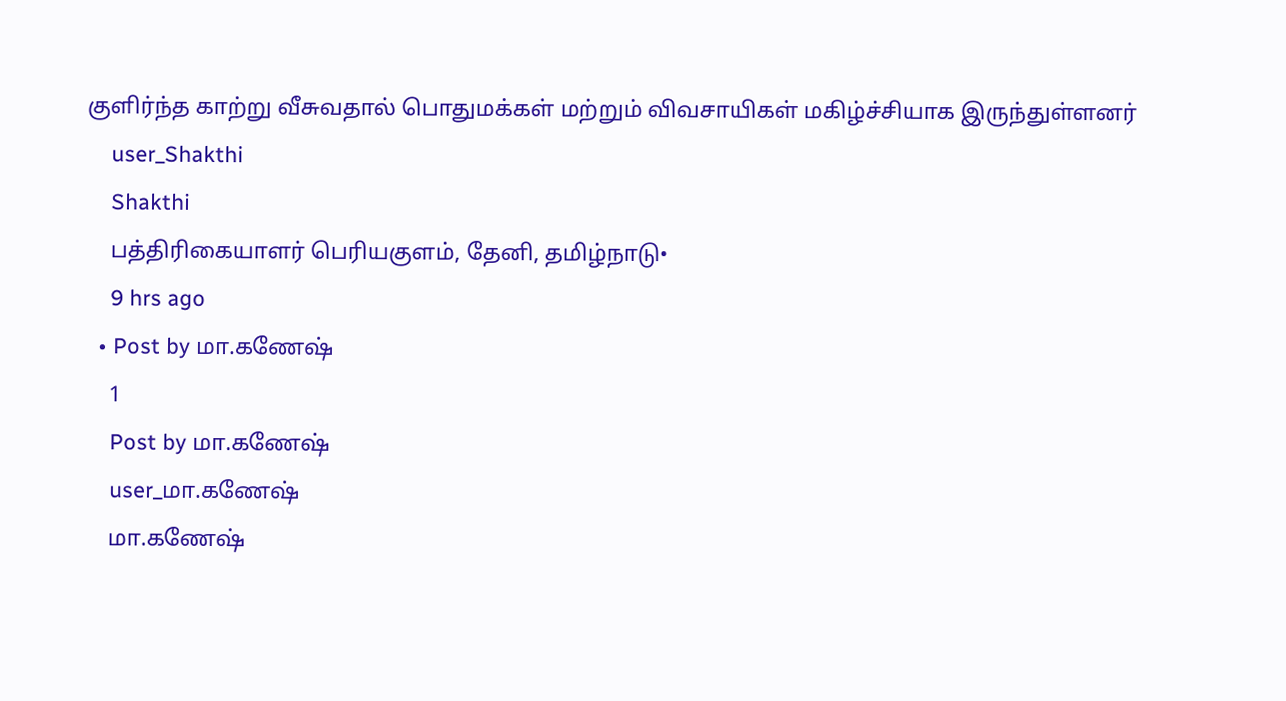குளிர்ந்த காற்று வீசுவதால் பொதுமக்கள் மற்றும் விவசாயிகள் மகிழ்ச்சியாக இருந்துள்ளனர்
    user_Shakthi
    Shakthi
    பத்திரிகையாளர் பெரியகுளம், தேனி, தமிழ்நாடு•
    9 hrs ago
  • Post by மா.கணேஷ்
    1
    Post by மா.கணேஷ்
    user_மா.கணேஷ்
    மா.கணேஷ்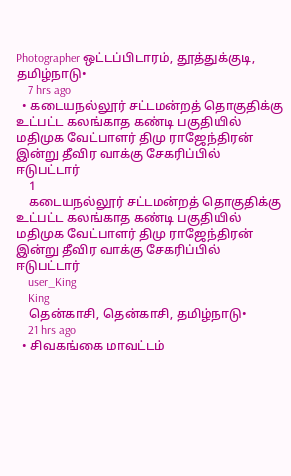Photographer ஒட்டப்பிடாரம், தூத்துக்குடி, தமிழ்நாடு•
    7 hrs ago
  • கடையநல்லூர் சட்டமன்றத் தொகுதிக்கு உட்பட்ட கலங்காத கண்டி பகுதியில் மதிமுக வேட்பாளர் திமு ராஜேந்திரன் இன்று தீவிர வாக்கு சேகரிப்பில் ஈடுபட்டார்
    1
    கடையநல்லூர் சட்டமன்றத் தொகுதிக்கு உட்பட்ட கலங்காத கண்டி பகுதியில் மதிமுக வேட்பாளர் திமு ராஜேந்திரன் இன்று தீவிர வாக்கு சேகரிப்பில் ஈடுபட்டார்
    user_King
    King
    தென்காசி, தென்காசி, தமிழ்நாடு•
    21 hrs ago
  • சிவகங்கை மாவட்டம்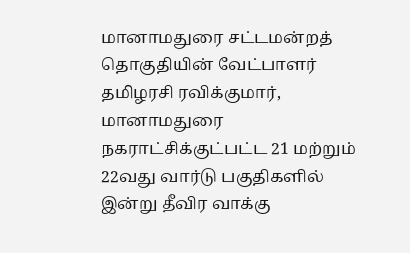மானாமதுரை சட்டமன்றத் தொகுதியின் வேட்பாளர் தமிழரசி ரவிக்குமார், மானாமதுரை நகராட்சிக்குட்பட்ட 21 மற்றும் 22வது வார்டு பகுதிகளில் இன்று தீவிர வாக்கு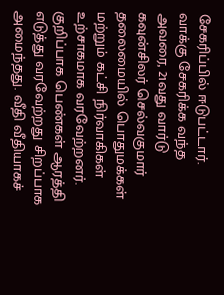சேகரிப்பில் ஈடுபட்டார். வாக்கு சேகரிக்க வந்த அவரை, 21வது வார்டு கவுன்சிலர் செல்வகுமார் தலைமையில் பொதுமக்கள் மற்றும் கட்சி நிர்வாகிகள் உற்சாகமாக வரவேற்றனர். குறிப்பாக பெண்கள் ஆரத்தி எடுத்து வரவேற்றது சிறப்பாக அமைந்தது. வீதி வீதியாகச்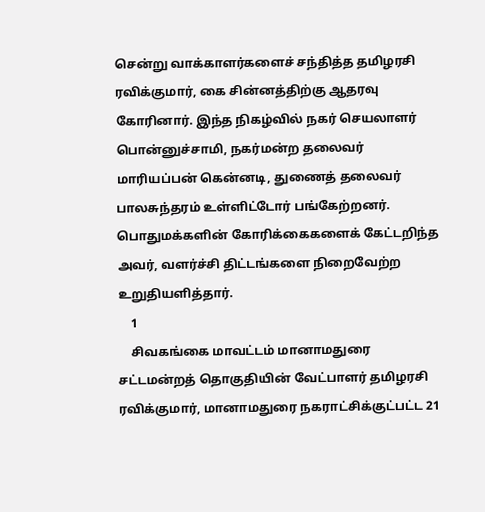சென்று வாக்காளர்களைச் சந்தித்த தமிழரசி ரவிக்குமார், கை சின்னத்திற்கு ஆதரவு கோரினார். இந்த நிகழ்வில் நகர் செயலாளர் பொன்னுச்சாமி, நகர்மன்ற தலைவர் மாரியப்பன் கென்னடி, துணைத் தலைவர் பாலசுந்தரம் உள்ளிட்டோர் பங்கேற்றனர். பொதுமக்களின் கோரிக்கைகளைக் கேட்டறிந்த அவர், வளர்ச்சி திட்டங்களை நிறைவேற்ற உறுதியளித்தார்.
    1
    சிவகங்கை மாவட்டம் மானாமதுரை சட்டமன்றத் தொகுதியின் வேட்பாளர் தமிழரசி ரவிக்குமார், மானாமதுரை நகராட்சிக்குட்பட்ட 21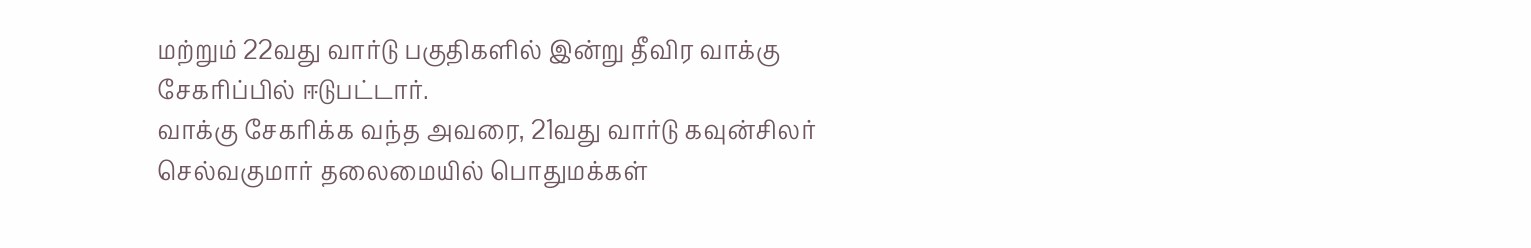மற்றும் 22வது வார்டு பகுதிகளில் இன்று தீவிர வாக்கு சேகரிப்பில் ஈடுபட்டார்.
வாக்கு சேகரிக்க வந்த அவரை, 21வது வார்டு கவுன்சிலர் செல்வகுமார் தலைமையில் பொதுமக்கள்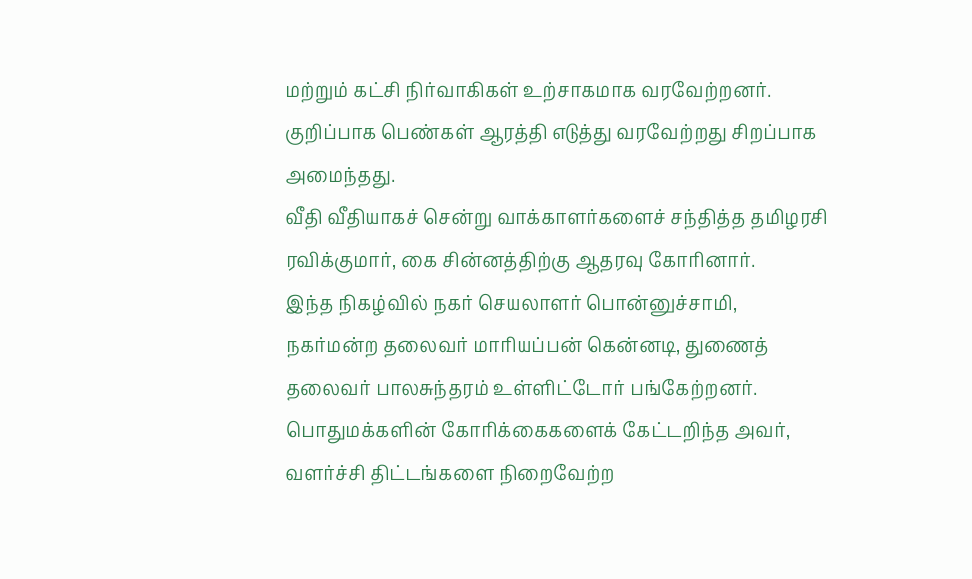மற்றும் கட்சி நிர்வாகிகள் உற்சாகமாக வரவேற்றனர். குறிப்பாக பெண்கள் ஆரத்தி எடுத்து வரவேற்றது சிறப்பாக அமைந்தது.
வீதி வீதியாகச் சென்று வாக்காளர்களைச் சந்தித்த தமிழரசி ரவிக்குமார், கை சின்னத்திற்கு ஆதரவு கோரினார்.
இந்த நிகழ்வில் நகர் செயலாளர் பொன்னுச்சாமி, நகர்மன்ற தலைவர் மாரியப்பன் கென்னடி, துணைத் தலைவர் பாலசுந்தரம் உள்ளிட்டோர் பங்கேற்றனர். பொதுமக்களின் கோரிக்கைகளைக் கேட்டறிந்த அவர், வளர்ச்சி திட்டங்களை நிறைவேற்ற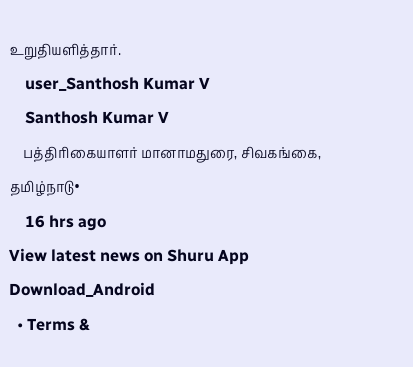உறுதியளித்தார்.
    user_Santhosh Kumar V
    Santhosh Kumar V
    பத்திரிகையாளர் மானாமதுரை, சிவகங்கை, தமிழ்நாடு•
    16 hrs ago
View latest news on Shuru App
Download_Android
  • Terms &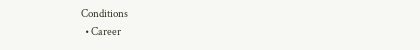Conditions
  • Career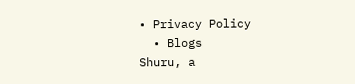• Privacy Policy
  • Blogs
Shuru, a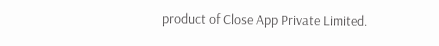product of Close App Private Limited.